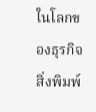ในโลกของธุรกิจสิ่งพิมพ์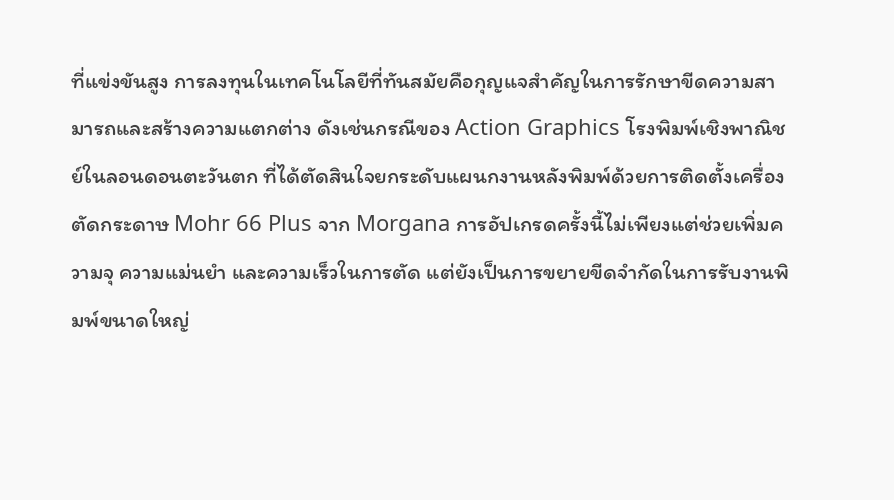ที่แข่งขันสูง การลงทุนในเทคโนโลยีที่ทันสมัยคือกุญแจสำคัญในการรักษาขีดความสามารถและสร้างความแตกต่าง ดังเช่นกรณีของ Action Graphics โรงพิมพ์เชิงพาณิชย์ในลอนดอนตะวันตก ที่ได้ตัดสินใจยกระดับแผนกงานหลังพิมพ์ด้วยการติดตั้งเครื่องตัดกระดาษ Mohr 66 Plus จาก Morgana การอัปเกรดครั้งนี้ไม่เพียงแต่ช่วยเพิ่มความจุ ความแม่นยำ และความเร็วในการตัด แต่ยังเป็นการขยายขีดจำกัดในการรับงานพิมพ์ขนาดใหญ่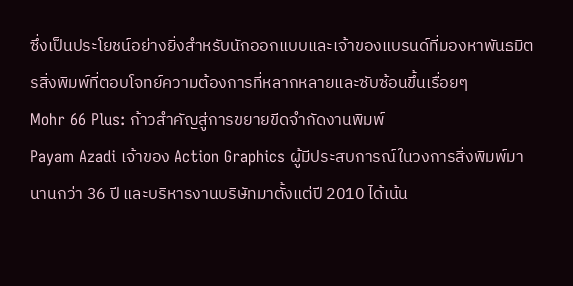ซึ่งเป็นประโยชน์อย่างยิ่งสำหรับนักออกแบบและเจ้าของแบรนด์ที่มองหาพันธมิตรสิ่งพิมพ์ที่ตอบโจทย์ความต้องการที่หลากหลายและซับซ้อนขึ้นเรื่อยๆ
Mohr 66 Plus: ก้าวสำคัญสู่การขยายขีดจำกัดงานพิมพ์
Payam Azadi เจ้าของ Action Graphics ผู้มีประสบการณ์ในวงการสิ่งพิมพ์มานานกว่า 36 ปี และบริหารงานบริษัทมาตั้งแต่ปี 2010 ได้เน้น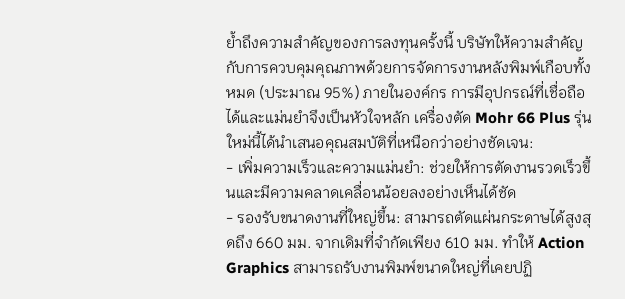ย้ำถึงความสำคัญของการลงทุนครั้งนี้ บริษัทให้ความสำคัญกับการควบคุมคุณภาพด้วยการจัดการงานหลังพิมพ์เกือบทั้งหมด (ประมาณ 95%) ภายในองค์กร การมีอุปกรณ์ที่เชื่อถือได้และแม่นยำจึงเป็นหัวใจหลัก เครื่องตัด Mohr 66 Plus รุ่นใหม่นี้ได้นำเสนอคุณสมบัติที่เหนือกว่าอย่างชัดเจน:
- เพิ่มความเร็วและความแม่นยำ: ช่วยให้การตัดงานรวดเร็วขึ้นและมีความคลาดเคลื่อนน้อยลงอย่างเห็นได้ชัด
- รองรับขนาดงานที่ใหญ่ขึ้น: สามารถตัดแผ่นกระดาษได้สูงสุดถึง 660 มม. จากเดิมที่จำกัดเพียง 610 มม. ทำให้ Action Graphics สามารถรับงานพิมพ์ขนาดใหญ่ที่เคยปฏิ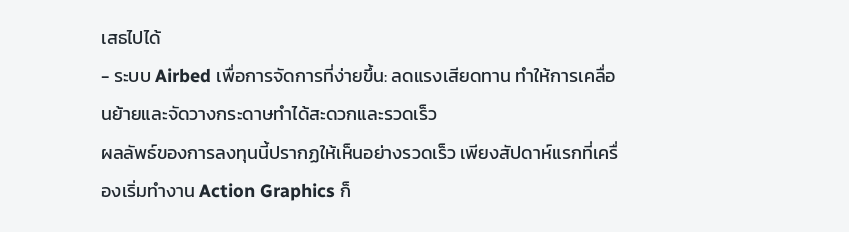เสธไปได้
- ระบบ Airbed เพื่อการจัดการที่ง่ายขึ้น: ลดแรงเสียดทาน ทำให้การเคลื่อนย้ายและจัดวางกระดาษทำได้สะดวกและรวดเร็ว
ผลลัพธ์ของการลงทุนนี้ปรากฏให้เห็นอย่างรวดเร็ว เพียงสัปดาห์แรกที่เครื่องเริ่มทำงาน Action Graphics ก็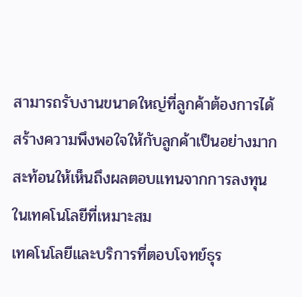สามารถรับงานขนาดใหญ่ที่ลูกค้าต้องการได้ สร้างความพึงพอใจให้กับลูกค้าเป็นอย่างมาก สะท้อนให้เห็นถึงผลตอบแทนจากการลงทุนในเทคโนโลยีที่เหมาะสม
เทคโนโลยีและบริการที่ตอบโจทย์ธุร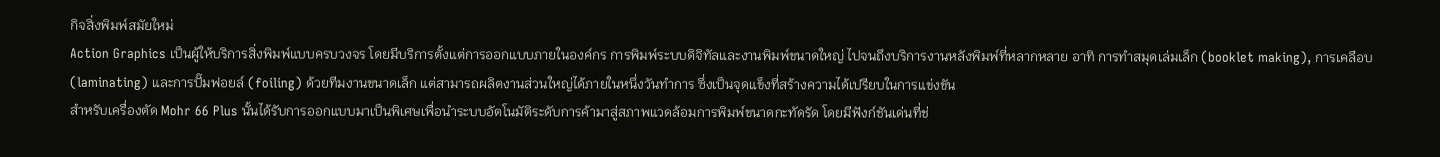กิจสิ่งพิมพ์สมัยใหม่
Action Graphics เป็นผู้ให้บริการสิ่งพิมพ์แบบครบวงจร โดยมีบริการตั้งแต่การออกแบบภายในองค์กร การพิมพ์ระบบดิจิทัลและงานพิมพ์ขนาดใหญ่ ไปจนถึงบริการงานหลังพิมพ์ที่หลากหลาย อาทิ การทำสมุดเล่มเล็ก (booklet making), การเคลือบ (laminating) และการปั๊มฟอยล์ (foiling) ด้วยทีมงานขนาดเล็ก แต่สามารถผลิตงานส่วนใหญ่ได้ภายในหนึ่งวันทำการ ซึ่งเป็นจุดแข็งที่สร้างความได้เปรียบในการแข่งขัน
สำหรับเครื่องตัด Mohr 66 Plus นั้นได้รับการออกแบบมาเป็นพิเศษเพื่อนำระบบอัตโนมัติระดับการค้ามาสู่สภาพแวดล้อมการพิมพ์ขนาดกะทัดรัด โดยมีฟังก์ชันเด่นที่ช่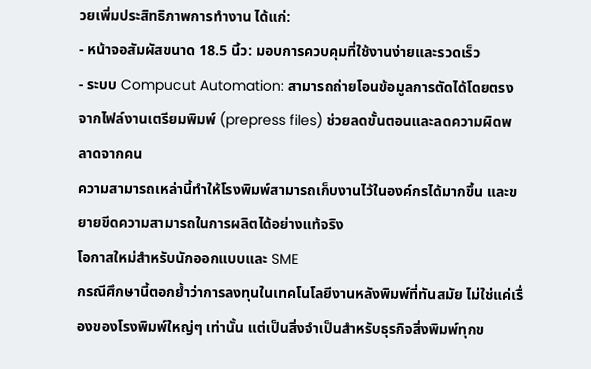วยเพิ่มประสิทธิภาพการทำงาน ได้แก่:
- หน้าจอสัมผัสขนาด 18.5 นิ้ว: มอบการควบคุมที่ใช้งานง่ายและรวดเร็ว
- ระบบ Compucut Automation: สามารถถ่ายโอนข้อมูลการตัดได้โดยตรงจากไฟล์งานเตรียมพิมพ์ (prepress files) ช่วยลดขั้นตอนและลดความผิดพลาดจากคน
ความสามารถเหล่านี้ทำให้โรงพิมพ์สามารถเก็บงานไว้ในองค์กรได้มากขึ้น และขยายขีดความสามารถในการผลิตได้อย่างแท้จริง
โอกาสใหม่สำหรับนักออกแบบและ SME
กรณีศึกษานี้ตอกย้ำว่าการลงทุนในเทคโนโลยีงานหลังพิมพ์ที่ทันสมัย ไม่ใช่แค่เรื่องของโรงพิมพ์ใหญ่ๆ เท่านั้น แต่เป็นสิ่งจำเป็นสำหรับธุรกิจสิ่งพิมพ์ทุกข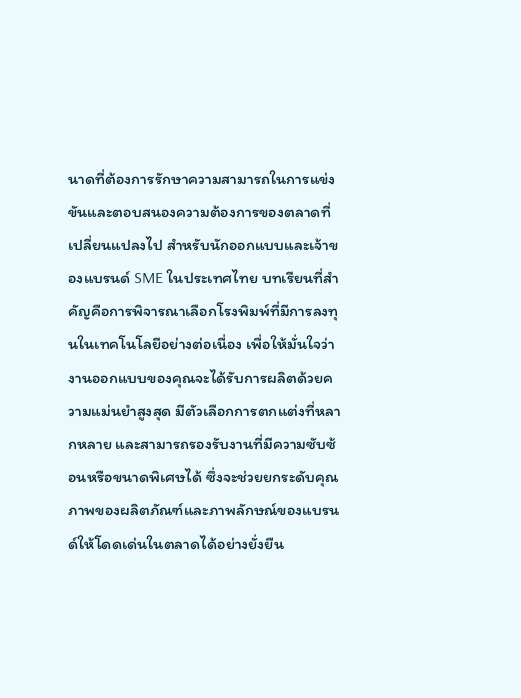นาดที่ต้องการรักษาความสามารถในการแข่งขันและตอบสนองความต้องการของตลาดที่เปลี่ยนแปลงไป สำหรับนักออกแบบและเจ้าของแบรนด์ SME ในประเทศไทย บทเรียนที่สำคัญคือการพิจารณาเลือกโรงพิมพ์ที่มีการลงทุนในเทคโนโลยีอย่างต่อเนื่อง เพื่อให้มั่นใจว่างานออกแบบของคุณจะได้รับการผลิตด้วยความแม่นยำสูงสุด มีตัวเลือกการตกแต่งที่หลากหลาย และสามารถรองรับงานที่มีความซับซ้อนหรือขนาดพิเศษได้ ซึ่งจะช่วยยกระดับคุณภาพของผลิตภัณฑ์และภาพลักษณ์ของแบรนด์ให้โดดเด่นในตลาดได้อย่างยั่งยืน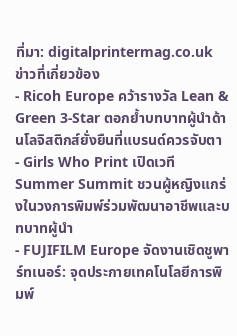ที่มา: digitalprintermag.co.uk
ข่าวที่เกี่ยวข้อง
- Ricoh Europe คว้ารางวัล Lean & Green 3-Star ตอกย้ำบทบาทผู้นำด้านโลจิสติกส์ยั่งยืนที่แบรนด์ควรจับตา
- Girls Who Print เปิดเวที Summer Summit ชวนผู้หญิงแกร่งในวงการพิมพ์ร่วมพัฒนาอาชีพและบทบาทผู้นำ
- FUJIFILM Europe จัดงานเชิดชูพาร์ทเนอร์: จุดประกายเทคโนโลยีการพิมพ์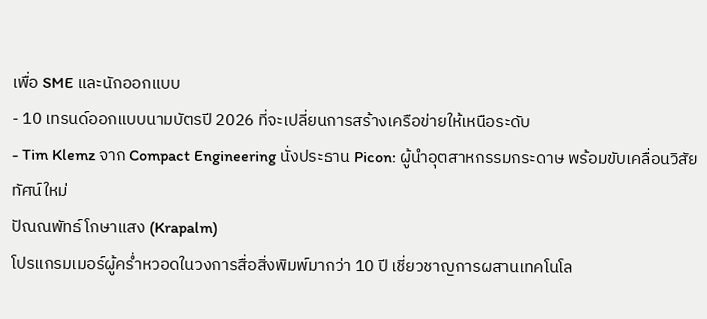เพื่อ SME และนักออกแบบ
- 10 เทรนด์ออกแบบนามบัตรปี 2026 ที่จะเปลี่ยนการสร้างเครือข่ายให้เหนือระดับ
- Tim Klemz จาก Compact Engineering นั่งประธาน Picon: ผู้นำอุตสาหกรรมกระดาษ พร้อมขับเคลื่อนวิสัยทัศน์ใหม่
ปัณณพัทธ์ โกษาแสง (Krapalm)
โปรแกรมเมอร์ผู้คร่ำหวอดในวงการสื่อสิ่งพิมพ์มากว่า 10 ปี เชี่ยวชาญการผสานเทคโนโล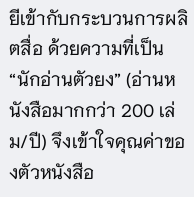ยีเข้ากับกระบวนการผลิตสื่อ ด้วยความที่เป็น “นักอ่านตัวยง” (อ่านหนังสือมากกว่า 200 เล่ม/ปี) จึงเข้าใจคุณค่าของตัวหนังสือ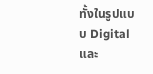ทั้งในรูปแบบ Digital และ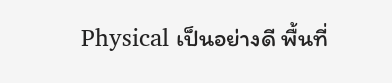Physical เป็นอย่างดี พื้นที่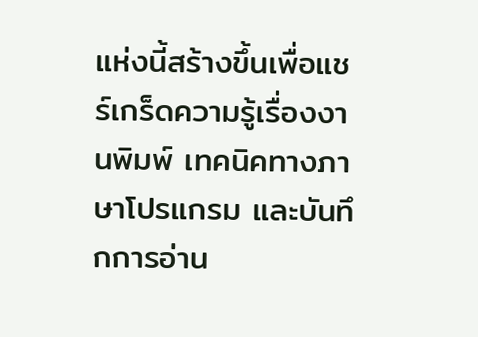แห่งนี้สร้างขึ้นเพื่อแชร์เกร็ดความรู้เรื่องงานพิมพ์ เทคนิคทางภาษาโปรแกรม และบันทึกการอ่าน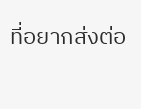ที่อยากส่งต่อ